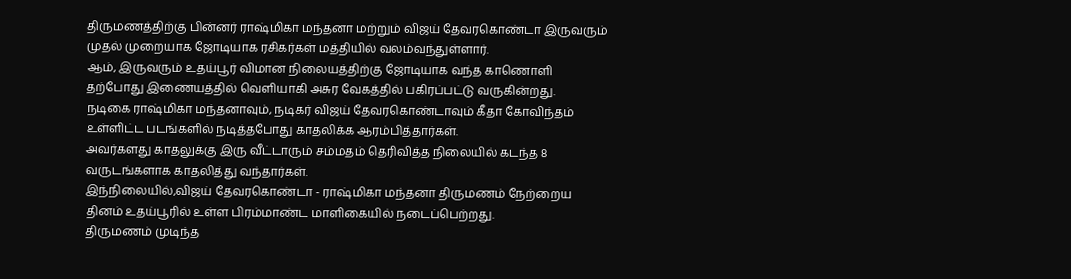திருமணத்திற்கு பின்னர் ராஷ்மிகா மந்தனா மற்றும் விஜய் தேவரகொண்டா இருவரும் முதல் முறையாக ஜோடியாக ரசிகர்கள் மத்தியில் வலம்வந்துள்ளார்.
ஆம், இருவரும் உதய்பூர் விமான நிலையத்திற்கு ஜோடியாக வந்த காணொளி தற்போது இணையத்தில் வெளியாகி அசுர வேகத்தில் பகிரப்பட்டு வருகின்றது.
நடிகை ராஷ்மிகா மந்தனாவும், நடிகர் விஜய் தேவரகொண்டாவும் கீதா கோவிந்தம் உள்ளிட்ட படங்களில் நடித்தபோது காதலிக்க ஆரம்பித்தார்கள்.
அவர்களது காதலுக்கு இரு வீட்டாரும் சம்மதம் தெரிவித்த நிலையில் கடந்த 8 வருடங்களாக காதலித்து வந்தார்கள்.
இந்நிலையில்,விஜய் தேவரகொண்டா - ராஷ்மிகா மந்தனா திருமணம் நேற்றைய தினம் உதய்பூரில் உள்ள பிரம்மாண்ட மாளிகையில் நடைப்பெற்றது.
திருமணம் முடிந்த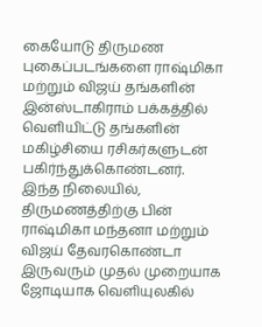கையோடு திருமண புகைப்படங்களை ராஷ்மிகா மற்றும் விஜய் தங்களின் இன்ஸ்டாகிராம் பக்கத்தில் வெளியிட்டு தங்களின் மகிழ்சியை ரசிகர்களுடன் பகிர்ந்துக்கொண்டனர்.
இந்த நிலையில், திருமணத்திற்கு பின் ராஷ்மிகா மந்தனா மற்றும் விஜய் தேவரகொண்டா இருவரும் முதல் முறையாக ஜோடியாக வெளியுலகில்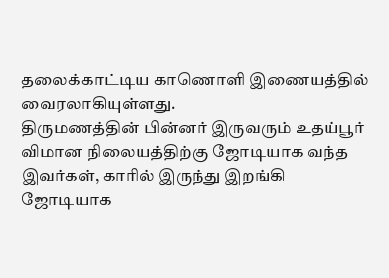தலைக்காட்டிய காணொளி இணையத்தில் வைரலாகியுள்ளது.
திருமணத்தின் பின்னர் இருவரும் உதய்பூர் விமான நிலையத்திற்கு ஜோடியாக வந்த இவர்கள், காரில் இருந்து இறங்கி ஜோடியாக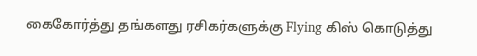கைகோர்த்து தங்களது ரசிகர்களுக்கு Flying கிஸ் கொடுத்து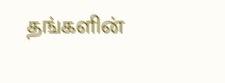தங்களின்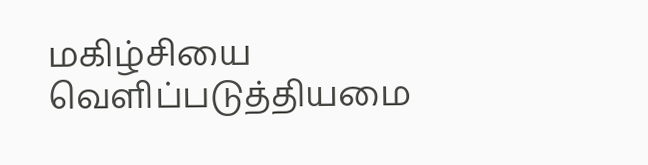மகிழ்சியை வெளிப்படுத்தியமை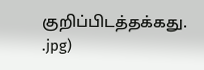குறிப்பிடத்தக்கது.
.jpg)